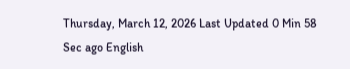Thursday, March 12, 2026 Last Updated 0 Min 58 Sec ago English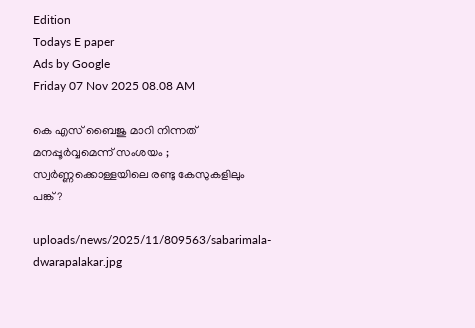Edition
Todays E paper
Ads by Google
Friday 07 Nov 2025 08.08 AM

കെ എസ് ബൈജു മാറി നിന്നത് മനപ്പൂര്‍വ്വമെന്ന് സംശയം ; സ്വര്‍ണ്ണക്കൊള്ളയിലെ രണ്ടു കേസുകളിലും പങ്ക്?

uploads/news/2025/11/809563/sabarimala-dwarapalakar.jpg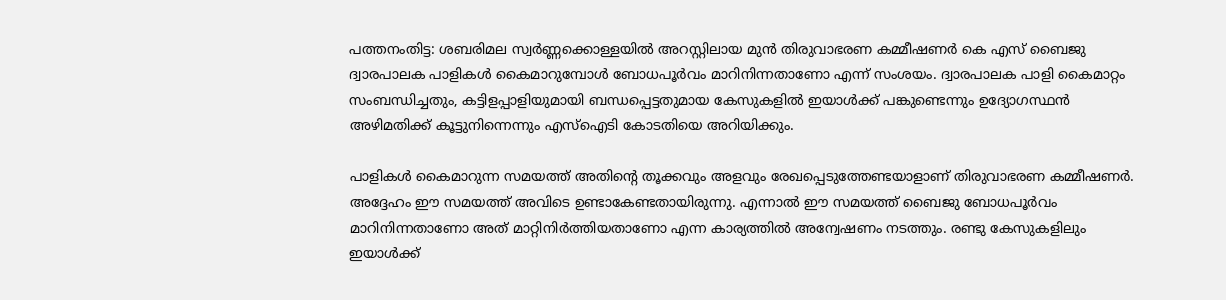പത്തനംതിട്ട: ശബരിമല സ്വര്‍ണ്ണക്കൊള്ളയില്‍ അറസ്റ്റിലായ മുന്‍ തിരുവാഭരണ കമ്മീഷണര്‍ കെ എസ് ബൈജു ദ്വാരപാലക പാളികള്‍ കൈമാറുമ്പോള്‍ ബോധപൂര്‍വം മാറിനിന്നതാണോ എന്ന് സംശയം. ദ്വാരപാലക പാളി കൈമാറ്റം സംബന്ധിച്ചതും, കട്ടിളപ്പാളിയുമായി ബന്ധപ്പെട്ടതുമായ കേസുകളില്‍ ഇയാള്‍ക്ക് പങ്കുണ്ടെന്നും ഉദ്യോഗസ്ഥന്‍ അഴിമതിക്ക് കൂട്ടുനിന്നെന്നും എസ്ഐടി കോടതിയെ അറിയിക്കും.

പാളികള്‍ കൈമാറുന്ന സമയത്ത് അതിന്റെ തൂക്കവും അളവും രേഖപ്പെടുത്തേണ്ടയാളാണ് തിരുവാഭരണ കമ്മീഷണര്‍. അദ്ദേഹം ഈ സമയത്ത് അവിടെ ഉണ്ടാകേണ്ടതായിരുന്നു. എന്നാല്‍ ഈ സമയത്ത് ബൈജു ബോധപൂര്‍വം മാറിനിന്നതാണോ അത് മാറ്റിനിര്‍ത്തിയതാണോ എന്ന കാര്യത്തില്‍ അന്വേഷണം നടത്തും. രണ്ടു കേസുകളിലും ഇയാള്‍ക്ക്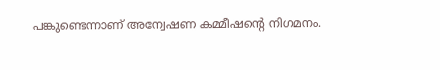പങ്കുണ്ടെന്നാണ് അന്വേഷണ കമ്മീഷന്റെ നിഗമനം.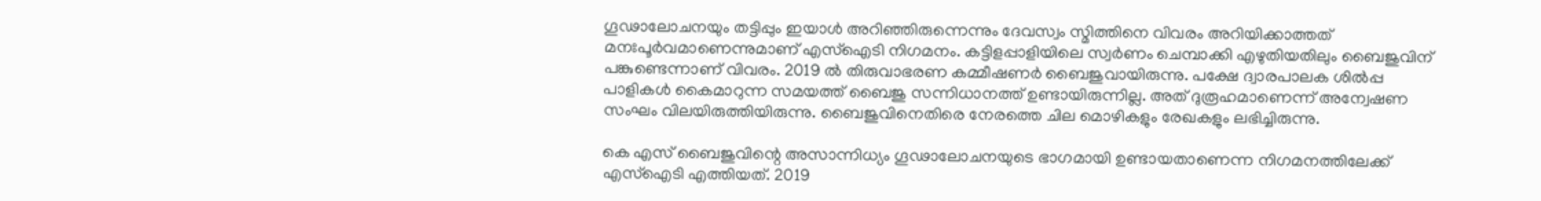ഗൂഢാലോചനയും തട്ടിപ്പും ഇയാള്‍ അറിഞ്ഞിരുന്നെന്നും ദേവസ്വം സ്മിത്തിനെ വിവരം അറിയിക്കാത്തത് മനഃപൂര്‍വമാണെന്നുമാണ് എസ്ഐടി നിഗമനം. കട്ടിളപ്പാളിയിലെ സ്വര്‍ണം ചെമ്പാക്കി എഴുതിയതിലും ബൈജുവിന് പങ്കുണ്ടെന്നാണ് വിവരം. 2019 ല്‍ തിരുവാഭരണ കമ്മീഷണര്‍ ബൈജുവായിരുന്നു. പക്ഷേ ദ്വാരപാലക ശില്‍പ്പ പാളികള്‍ കൈമാറുന്ന സമയത്ത് ബൈജു സന്നിധാനത്ത് ഉണ്ടായിരുന്നില്ല. അത് ദുരൂഹമാണെന്ന് അന്വേഷണ സംഘം വിലയിരുത്തിയിരുന്നു. ബൈജുവിനെതിരെ നേരത്തെ ചില മൊഴികളും രേഖകളും ലഭിച്ചിരുന്നു.

കെ എസ് ബൈജുവിന്റെ അസാന്നിധ്യം ഗൂഢാലോചനയുടെ ഭാഗമായി ഉണ്ടായതാണെന്ന നിഗമനത്തിലേക്ക് എസ്‌ഐടി എത്തിയത്. 2019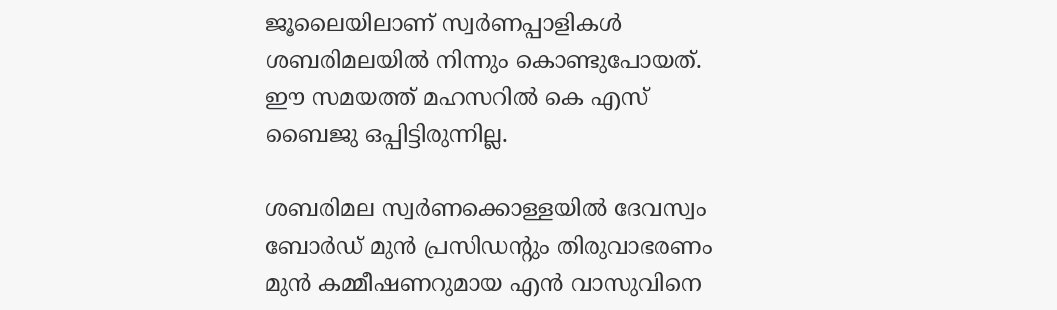ജൂലൈയിലാണ് സ്വര്‍ണപ്പാളികള്‍ ശബരിമലയില്‍ നിന്നും കൊണ്ടുപോയത്. ഈ സമയത്ത് മഹസറില്‍ കെ എസ് ബൈജു ഒപ്പിട്ടിരുന്നില്ല.

ശബരിമല സ്വര്‍ണക്കൊള്ളയില്‍ ദേവസ്വം ബോര്‍ഡ് മുന്‍ പ്രസിഡന്റും തിരുവാഭരണം മുന്‍ കമ്മീഷണറുമായ എന്‍ വാസുവിനെ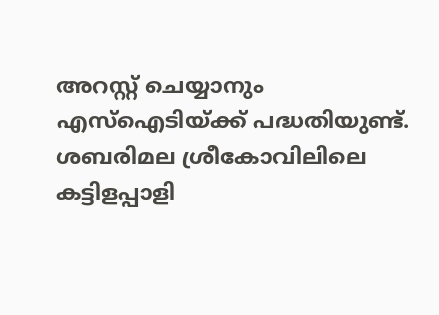അറസ്റ്റ് ചെയ്യാനും എസ്ഐടിയ്ക്ക് പദ്ധതിയുണ്ട്. ശബരിമല ശ്രീകോവിലിലെ കട്ടിളപ്പാളി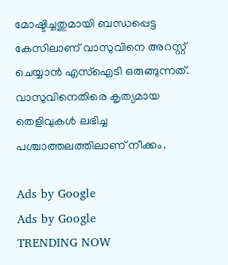മോഷ്ടിച്ചതുമായി ബന്ധപ്പെട്ട കേസിലാണ് വാസുവിനെ അറസ്റ്റ് ചെയ്യാന്‍ എസ്‌ഐടി ഒരുങ്ങുന്നത്. വാസുവിനെതിരെ കൃത്യമായ തെളിവുകള്‍ ലഭിച്ച പശ്ചാത്തലത്തിലാണ് നീക്കം.

Ads by Google
Ads by Google
TRENDING NOW